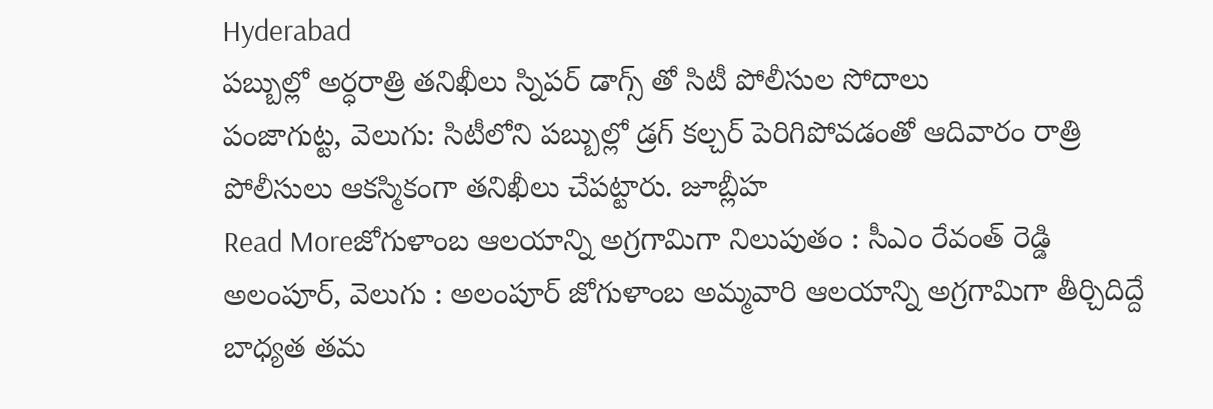Hyderabad
పబ్బుల్లో అర్ధరాత్రి తనిఖీలు స్నిపర్ డాగ్స్ తో సిటీ పోలీసుల సోదాలు
పంజాగుట్ట, వెలుగు: సిటీలోని పబ్బుల్లో డ్రగ్ కల్చర్ పెరిగిపోవడంతో ఆదివారం రాత్రి పోలీసులు ఆకస్మికంగా తనిఖీలు చేపట్టారు. జూబ్లీహ
Read Moreజోగుళాంబ ఆలయాన్ని అగ్రగామిగా నిలుపుతం : సీఎం రేవంత్ రెడ్డి
అలంపూర్, వెలుగు : అలంపూర్ జోగుళాంబ అమ్మవారి ఆలయాన్ని అగ్రగామిగా తీర్చిదిద్దే బాధ్యత తమ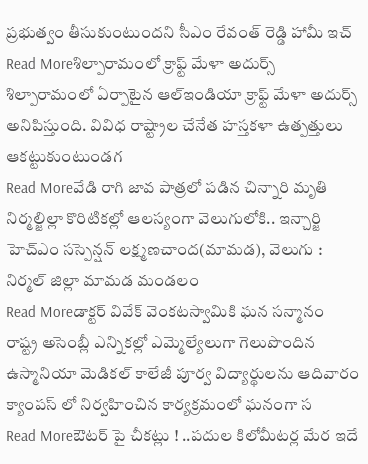ప్రభుత్వం తీసుకుంటుందని సీఎం రేవంత్ రెడ్డి హామీ ఇచ్
Read Moreశిల్పారామంలో క్రాఫ్ట్ మేళా అదుర్స్
శిల్పారామంలో ఏర్పాటైన ఆల్ఇండియా క్రాఫ్ట్ మేళా అదుర్స్ అనిపిస్తుంది. వివిధ రాష్ట్రాల చేనేత హస్తకళా ఉత్పత్తులు ఆకట్టుకుంటుండగ
Read Moreవేడి రాగి జావ పాత్రలో పడిన చిన్నారి మృతి
నిర్మల్జిల్లా కొరిటికల్లో ఆలస్యంగా వెలుగులోకి.. ఇన్చార్జి హెచ్ఎం సస్పెన్షన్ లక్ష్మణచాంద(మామడ), వెలుగు : నిర్మల్ జిల్లా మామడ మండలం
Read Moreడాక్టర్ వివేక్ వెంకటస్వామికి ఘన సన్మానం
రాష్ట్ర అసెంబ్లీ ఎన్నికల్లో ఎమ్మెల్యేలుగా గెలుపొందిన ఉస్మానియా మెడికల్ కాలేజీ పూర్వ విద్యార్థులను ఆదివారం క్యాంపస్ లో నిర్వహించిన కార్యక్రమంలో ఘనంగా స
Read Moreఔటర్ పై చీకట్లు ! ..పదుల కిలోమీటర్ల మేర ఇదే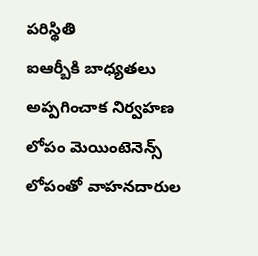పరిస్థితి
ఐఆర్బీకి బాధ్యతలు అప్పగించాక నిర్వహణ లోపం మెయింటెనెన్స్ లోపంతో వాహనదారుల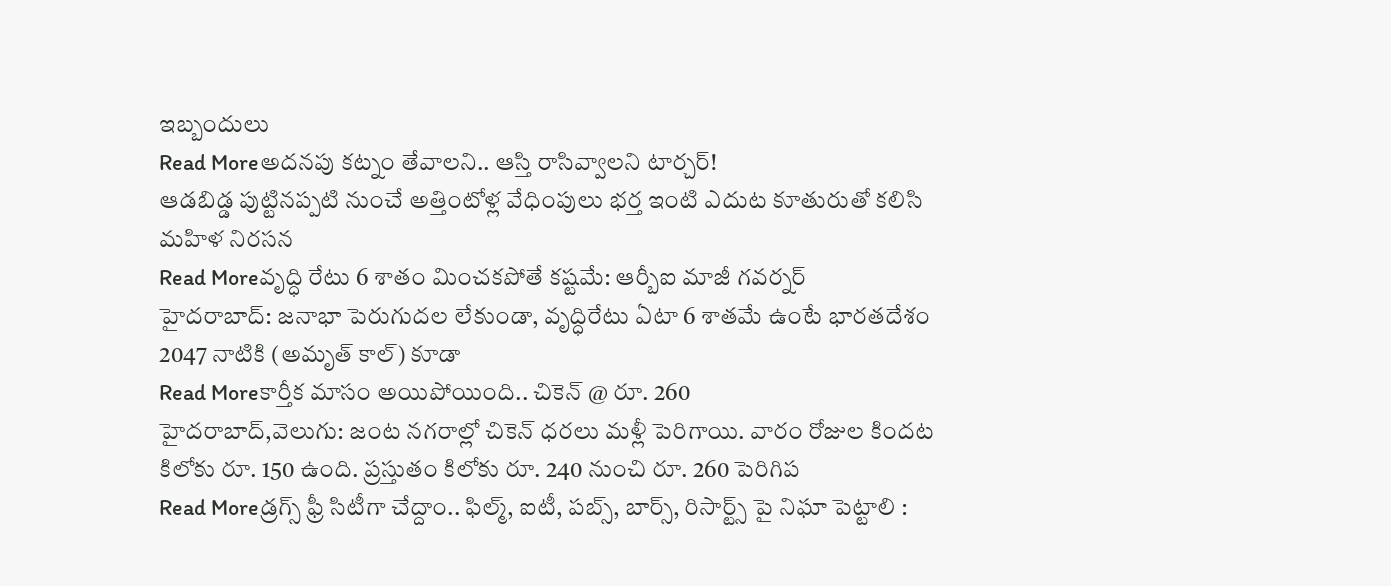ఇబ్బందులు
Read Moreఅదనపు కట్నం తేవాలని.. ఆస్తి రాసివ్వాలని టార్చర్!
ఆడబిడ్డ పుట్టినప్పటి నుంచే అత్తింటోళ్ల వేధింపులు భర్త ఇంటి ఎదుట కూతురుతో కలిసి మహిళ నిరసన
Read Moreవృద్ధి రేటు 6 శాతం మించకపోతే కష్టమే: ఆర్బీఐ మాజీ గవర్నర్
హైదరాబాద్: జనాభా పెరుగుదల లేకుండా, వృద్ధిరేటు ఏటా 6 శాతమే ఉంటే భారతదేశం 2047 నాటికి (అమృత్ కాల్) కూడా
Read Moreకార్తీక మాసం అయిపోయింది.. చికెన్ @ రూ. 260
హైదరాబాద్,వెలుగు: జంట నగరాల్లో చికెన్ ధరలు మళ్లీ పెరిగాయి. వారం రోజుల కిందట కిలోకు రూ. 150 ఉంది. ప్రస్తుతం కిలోకు రూ. 240 నుంచి రూ. 260 పెరిగిప
Read Moreడ్రగ్స్ ఫ్రీ సిటీగా చేద్దాం.. ఫిల్మ్, ఐటీ, పబ్స్, బార్స్, రిసార్ట్స్ పై నిఘా పెట్టాలి :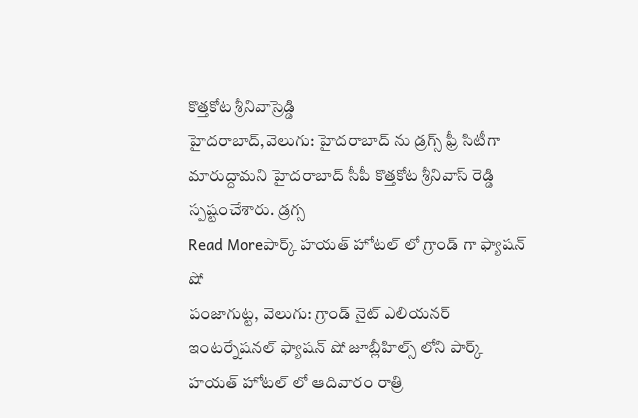కొత్తకోట శ్రీనివాస్రెడ్డి
హైదరాబాద్,వెలుగు: హైదరాబాద్ ను డ్రగ్స్ ఫ్రీ సిటీగా మారుద్దామని హైదరాబాద్ సీపీ కొత్తకోట శ్రీనివాస్ రెడ్డి స్పష్టంచేశారు. డ్రగ్స
Read Moreపార్క్ హయత్ హోటల్ లో గ్రాండ్ గా ఫ్యాషన్ షో
పంజాగుట్ట, వెలుగు: గ్రాండ్ నైట్ ఎలియనర్ ఇంటర్నేషనల్ ఫ్యాషన్ షో జూబ్లీహిల్స్ లోని పార్క్ హయత్ హోటల్ లో ఆదివారం రాత్రి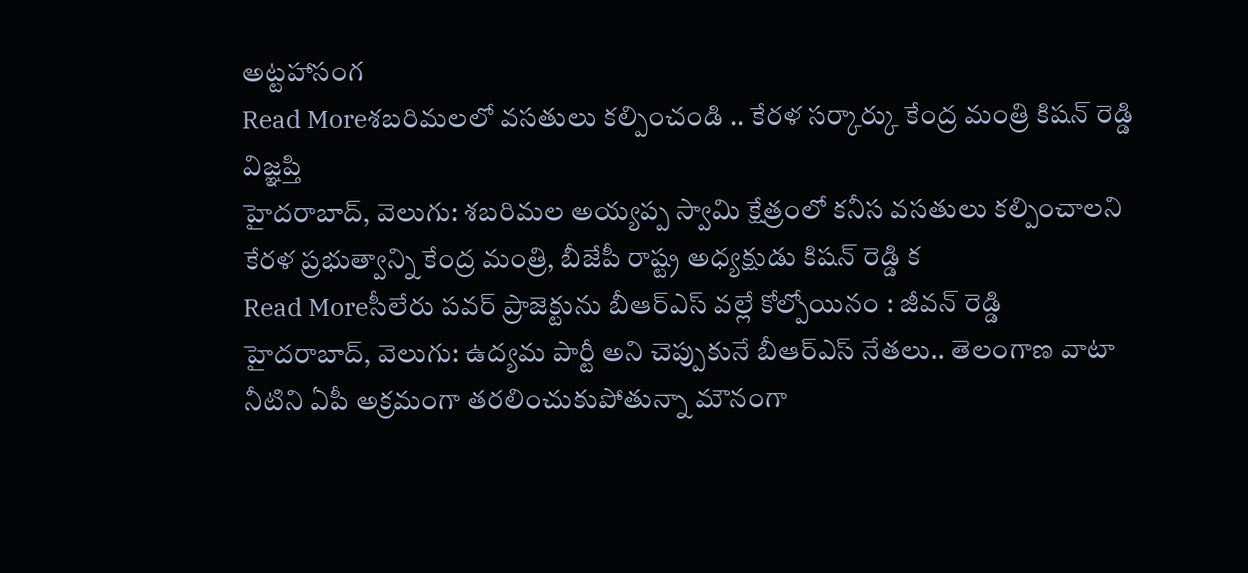అట్టహాసంగ
Read Moreశబరిమలలో వసతులు కల్పించండి .. కేరళ సర్కార్కు కేంద్ర మంత్రి కిషన్ రెడ్డి విజ్ఞప్తి
హైదరాబాద్, వెలుగు: శబరిమల అయ్యప్ప స్వామి క్షేత్రంలో కనీస వసతులు కల్పించాలని కేరళ ప్రభుత్వాన్ని కేంద్ర మంత్రి, బీజేపీ రాష్ట్ర అధ్యక్షుడు కిషన్ రెడ్డి క
Read Moreసీలేరు పవర్ ప్రాజెక్టును బీఆర్ఎస్ వల్లే కోల్పోయినం : జీవన్ రెడ్డి
హైదరాబాద్, వెలుగు: ఉద్యమ పార్టీ అని చెప్పుకునే బీఆర్ఎస్ నేతలు.. తెలంగాణ వాటా నీటిని ఏపీ అక్రమంగా తరలించుకుపోతున్నా మౌనంగా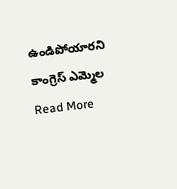ఉండిపోయారని కాంగ్రెస్ ఎమ్మెల
Read More